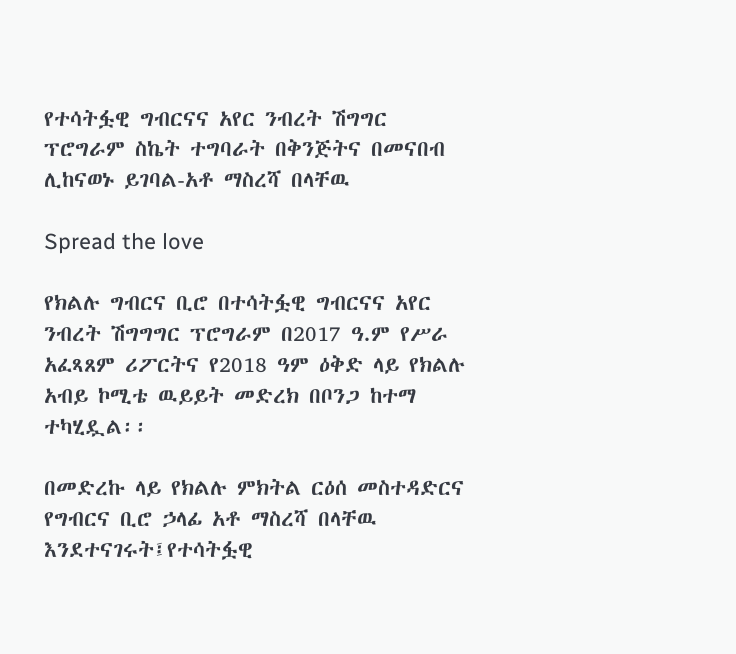የተሳትፏዊ ግብርናና አየር ንብረት ሽግግር ፕሮግራም ስኬት ተግባራት በቅንጅትና በመናበብ ሊከናወኑ ይገባል-አቶ ማስረሻ በላቸዉ

Spread the love

የክልሉ ግብርና ቢሮ በተሳትፏዊ ግብርናና አየር ንብረት ሽግግግር ፕሮግራም በ2017 ዓ.ም የሥራ አፈጻጸም ሪፖርትና የ2018 ዓም ዕቅድ ላይ የክልሉ አብይ ኮሚቴ ዉይይት መድረክ በቦንጋ ከተማ ተካሂዷል፡፡

በመድረኩ ላይ የክልሉ ምክትል ርዕሰ መስተዳድርና የግብርና ቢሮ ኃላፊ አቶ ማስረሻ በላቸዉ እንደተናገሩት፤የተሳትፏዊ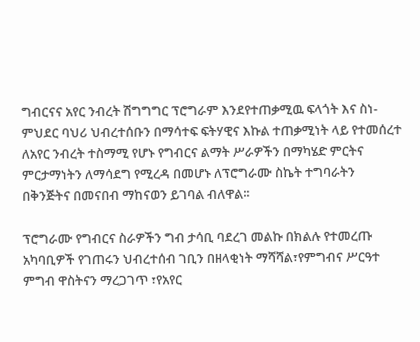ግብርናና አየር ንብረት ሽግግግር ፕሮግራም እንደየተጠቃሚዉ ፍላጎት እና ስነ-ምህደር ባህሪ ህብረተሰቡን በማሳተፍ ፍትሃዊና እኩል ተጠቃሚነት ላይ የተመሰረተ ለአየር ንብረት ተስማሚ የሆኑ የግብርና ልማት ሥራዎችን በማካሄድ ምርትና ምርታማነትን ለማሳደግ የሚረዳ በመሆኑ ለፕሮግራሙ ስኬት ተግባራትን በቅንጅትና በመናበብ ማከናወን ይገባል ብለዋል፡፡

ፕሮግራሙ የግብርና ስራዎችን ግብ ታሳቢ ባደረገ መልኩ በክልሉ የተመረጡ አካባቢዎች የገጠሩን ህብረተሰብ ገቢን በዘላቂነት ማሻሻል፣የምግብና ሥርዓተ ምግብ ዋስትናን ማረጋገጥ ፣የአየር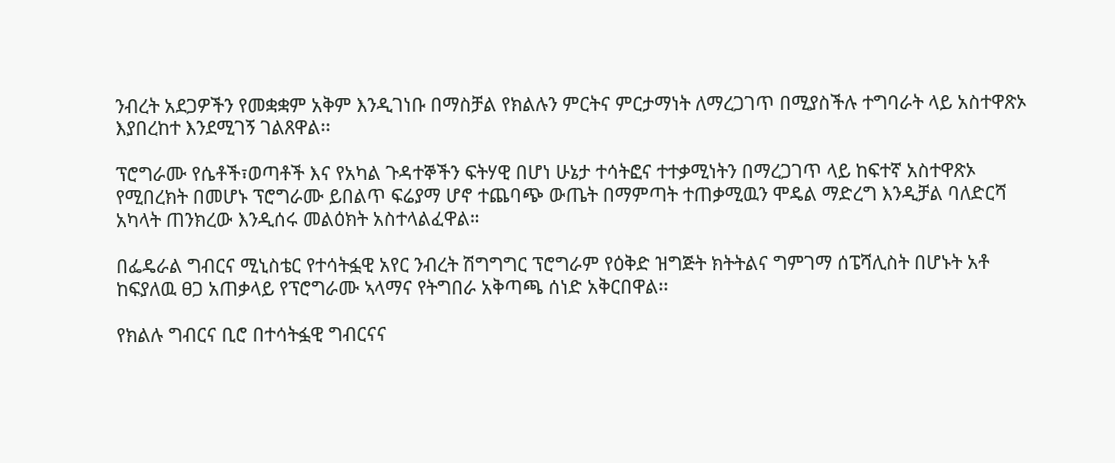ንብረት አደጋዎችን የመቋቋም አቅም እንዲገነቡ በማስቻል የክልሉን ምርትና ምርታማነት ለማረጋገጥ በሚያስችሉ ተግባራት ላይ አስተዋጽኦ እያበረከተ እንደሚገኝ ገልጸዋል፡፡

ፕሮግራሙ የሴቶች፣ወጣቶች እና የአካል ጉዳተኞችን ፍትሃዊ በሆነ ሁኔታ ተሳትፎና ተተቃሚነትን በማረጋገጥ ላይ ከፍተኛ አስተዋጽኦ የሚበረክት በመሆኑ ፕሮግራሙ ይበልጥ ፍሬያማ ሆኖ ተጨባጭ ውጤት በማምጣት ተጠቃሚዉን ሞዴል ማድረግ እንዲቻል ባለድርሻ አካላት ጠንክረው እንዲሰሩ መልዕክት አስተላልፈዋል።

በፌዴራል ግብርና ሚኒስቴር የተሳትፏዊ አየር ንብረት ሽግግግር ፕሮግራም የዕቅድ ዝግጅት ክትትልና ግምገማ ሰፔሻሊስት በሆኑት አቶ ከፍያለዉ ፀጋ አጠቃላይ የፕሮግራሙ ኣላማና የትግበራ አቅጣጫ ሰነድ አቅርበዋል፡፡

የክልሉ ግብርና ቢሮ በተሳትፏዊ ግብርናና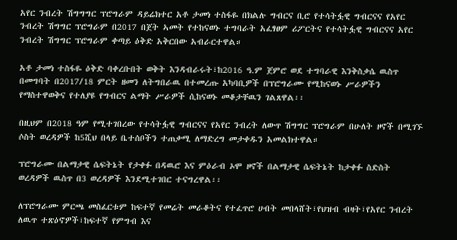አየር ንብረት ሽግግግር ፕሮግራም ዳይሬክተር አቶ ታመነ ተስፋዬ በክልሉ ግብርና ቢሮ የተሳትፏዊ ግብርናና የአየር ንብረት ሽግግር ፕሮግራም በ2017 በጀት ኣመት የተከናወኑ ተግባራት አፈፃፀም ሪፖርትና የተሳትፏዊ ግብርናና አየር ንብረት ሽግግር ፕሮግራም ቀጣይ ዕቅድ አቅርበው አብራርተዋል።

አቶ ታመነ ተስፋዬ ዕቅድ ባቀረቡበት ወቅት እንዳብራሩት፣ከ2016 ዓ.ም ጀምሮ ወደ ተግባራዊ እንቅስቃሴ ዉስጥ በመግባት በ2017/18 ምርት ዘመን ለትግበራዉ በተመረጡ አካባቢዎች በፕሮግራሙ የሚከናወኑ ሥራዎችን የማስተዋወቅና የተለያዩ የግብርና ልማት ሥራዎች ሲከናወኑ መቆታቸዉን ገልጸዋል፡፡

በዚህም በ2018 ዓም የሚተገበረው የተሳትፏዊ ግብርናና የአየር ንብረት ለውጥ ሽግግር ፕሮግራም በሁለት ዞኖች በሚገኙ ሶስት ወረዳዎች ከ5ሺህ በላይ ቤተሰቦችን ተጠቃሚ ለማድረግ መታቀዱን አመልክተዋል።

ፕሮግራሙ በልማታዊ ሴፍትኔት የታቀፉ በዳዉሮ እና ምዕራብ ኦሞ ዞኖች በልማታዊ ሴፍትኔት ከታቀፉ ስድስት ወረዳዎች ዉስጥ በ3 ወረዳዎች እንደሚተገበር ተናግረዋል፡፡

ለፕሮግራሙ ምርጫ መስፈርቱም ከፍተኛ የመሬት መራቆትና የተፈጥሮ ሀብት መበላሸት፣የህዝብ ብዛት፣የአየር ንብረት ለዉጥ ተጽዕኖዎች፣ከፍተኛ የምግብ እና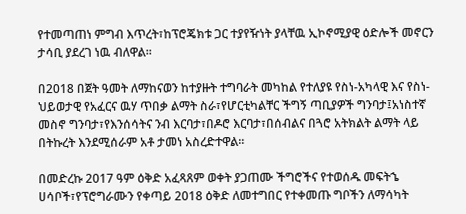የተመጣጠነ ምግብ እጥረት፣ከፕሮጄክቱ ጋር ተያየዥነት ያላቸዉ ኢኮኖሚያዊ ዕድሎች መኖርን ታሳቢ ያደረገ ነዉ ብለዋል፡፡

በ2018 በጀት ዓመት ለማከናወን ከተያዙት ተግባራት መካከል የተለያዩ የስነ-አካላዊ እና የስነ-ህይወታዊ የአፈርና ዉሃ ጥበቃ ልማት ስራ፣የሆርቲካልቸር ችግኝ ጣቢያዎች ግንባታ፤አነስተኛ መስኖ ግንባታ፣የእንሰሳትና ንብ እርባታ፣በዶሮ እርባታ፣በሰብልና በጓሮ አትክልት ልማት ላይ በትኩረት እንደሚሰራም አቶ ታመነ አስረድተዋል፡፡

በመድረኩ 2017 ዓም ዕቅድ አፈጻጸም ወቀት ያጋጠሙ ችግሮችና የተወሰዱ መፍትኄ ሀሳቦች፣የፕሮግራሙን የቀጣይ 2018 ዕቅድ ለመተግበር የተቀመጡ ግቦችን ለማሳካት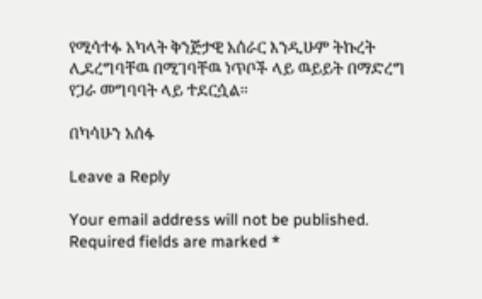የሚሳተፉ አካላት ቅንጅታዊ አሰራር እንዲሁም ትኩረት ሊደረግባቸዉ በሚገባቸዉ ነጥቦች ላይ ዉይይት በማድረግ የጋራ መግባባት ላይ ተደርሷል።

በካሳሁን አሰፋ

Leave a Reply

Your email address will not be published. Required fields are marked *